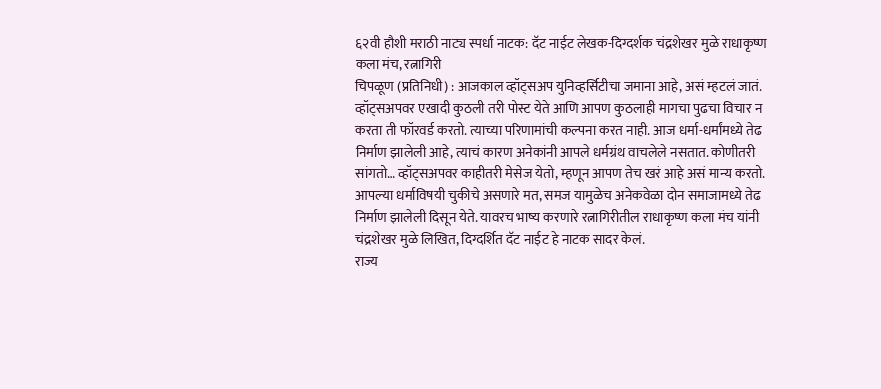६२वी हौशी मराठी नाट्य स्पर्धा नाटक: दॅट नाईट लेखक-दिग्दर्शक चंद्रशेखर मुळे राधाकृष्ण कला मंच, रत्नागिरी
चिपळूण (प्रतिनिधी) : आजकाल व्हॉट्सअप युनिव्हर्सिटीचा जमाना आहे, असं म्हटलं जातं. व्हॉट्सअपवर एखादी कुठली तरी पोस्ट येते आणि आपण कुठलाही मागचा पुढचा विचार न करता ती फॉरवर्ड करतो. त्याच्या परिणामांची कल्पना करत नाही. आज धर्मा-धर्मांमध्ये तेढ निर्माण झालेली आहे, त्याचं कारण अनेकांनी आपले धर्मग्रंथ वाचलेले नसतात. कोणीतरी सांगतो… व्हॉट्सअपवर काहीतरी मेसेज येतो, म्हणून आपण तेच खरं आहे असं मान्य करतो. आपल्या धर्माविषयी चुकीचे असणारे मत, समज यामुळेच अनेकवेळा दोन समाजामध्ये तेढ निर्माण झालेली दिसून येते. यावरच भाष्य करणारे रत्नागिरीतील राधाकृष्ण कला मंच यांनी चंद्रशेखर मुळे लिखित, दिग्दर्शित दॅट नाईट हे नाटक सादर केलं.
राज्य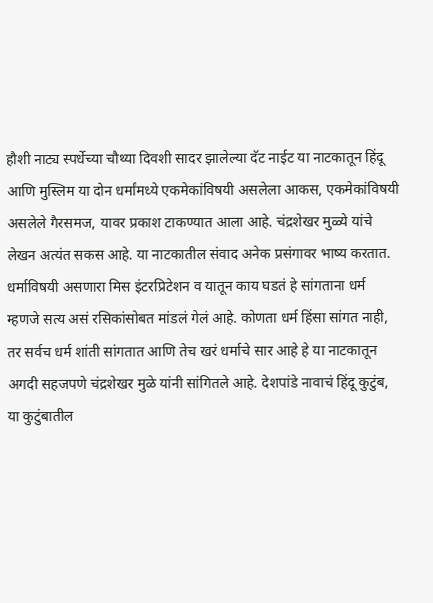हौशी नाट्य स्पर्धेच्या चौथ्या दिवशी सादर झालेल्या दॅट नाईट या नाटकातून हिंदू आणि मुस्लिम या दोन धर्मांमध्ये एकमेकांविषयी असलेला आकस, एकमेकांविषयी असलेले गैरसमज, यावर प्रकाश टाकण्यात आला आहे. चंद्रशेखर मुळ्ये यांचे लेखन अत्यंत सकस आहे. या नाटकातील संवाद अनेक प्रसंगावर भाष्य करतात. धर्माविषयी असणारा मिस इंटरप्रिटेशन व यातून काय घडतं हे सांगताना धर्म म्हणजे सत्य असं रसिकांसोबत मांडलं गेलं आहे. कोणता धर्म हिंसा सांगत नाही, तर सर्वच धर्म शांती सांगतात आणि तेच खरं धर्माचे सार आहे हे या नाटकातून अगदी सहजपणे चंद्रशेखर मुळे यांनी सांगितले आहे. देशपांडे नावाचं हिंदू कुटुंब, या कुटुंबातील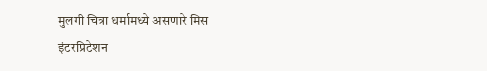मुलगी चित्रा धर्मामध्ये असणारे मिस इंटरप्रिटेशन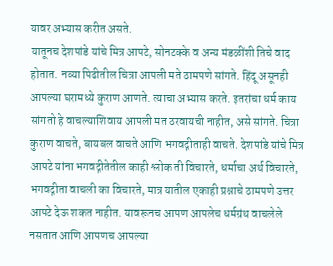यावर अभ्यास करीत असते.
यातूनच देशपांडे यांचे मित्र आपटे, सोनटक्के व अन्य मंडळींशी तिचे वाद होतात. नव्या पिढीतील चित्रा आपली मते ठामपणे सांगते. हिंदू असूनही आपल्या घरामध्ये कुराण आणते. त्याचा अभ्यास करते. इतरांचा धर्म काय सांगतो हे वाचल्याशिवाय आपली मत ठरवायची नाहीत, असे सांगते. चित्रा कुराण वाचते, बायबल वाचते आणि भगवद्गीताही वाचते. देशपांडे यांचे मित्र आपटे यांना भगवद्गीतेतील काही श्लोक ती विचारते, धर्माचा अर्थ विचारते, भगवद्गीता वाचली का विचारते, मात्र यातील एकाही प्रश्नाचे ठामपणे उत्तर आपटे देऊ शकत नाहीत. यावरूनच आपण आपलेच धर्मग्रंथ वाचलेले नसतात आणि आपणच आपल्या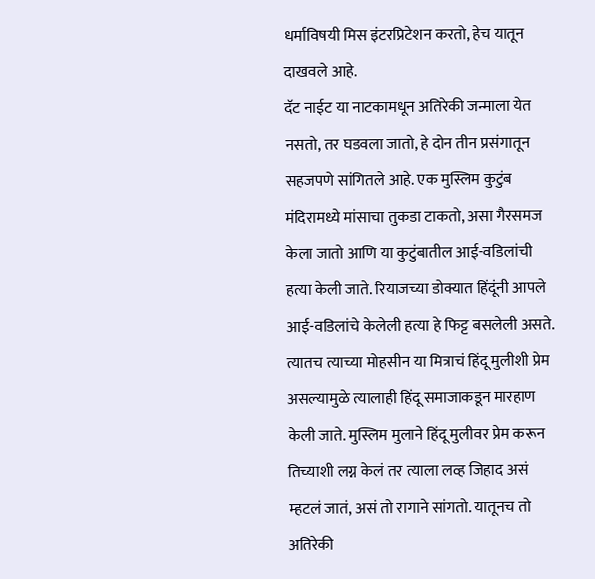धर्माविषयी मिस इंटरप्रिटेशन करतो, हेच यातून दाखवले आहे.
दॅट नाईट या नाटकामधून अतिरेकी जन्माला येत नसतो, तर घडवला जातो, हे दोन तीन प्रसंगातून सहजपणे सांगितले आहे. एक मुस्लिम कुटुंब मंदिरामध्ये मांसाचा तुकडा टाकतो, असा गैरसमज केला जातो आणि या कुटुंबातील आई-वडिलांची हत्या केली जाते. रियाजच्या डोक्यात हिंदूंनी आपले आई-वडिलांचे केलेली हत्या हे फिट्ट बसलेली असते. त्यातच त्याच्या मोहसीन या मित्राचं हिंदू मुलीशी प्रेम असल्यामुळे त्यालाही हिंदू समाजाकडून मारहाण केली जाते. मुस्लिम मुलाने हिंदू मुलीवर प्रेम करून तिच्याशी लग्न केलं तर त्याला लव्ह जिहाद असं म्हटलं जातं, असं तो रागाने सांगतो. यातूनच तो अतिरेकी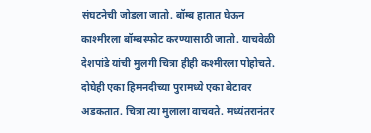संघटनेची जोडला जातो. बॉम्ब हातात घेऊन काश्मीरला बॉम्बस्फोट करण्यासाठी जातो. याचवेळी देशपांडे यांची मुलगी चित्रा हीही कश्मीरला पोहोचते. दोघेही एका हिमनदीच्या पुरामध्ये एका बेटावर अडकतात. चित्रा त्या मुलाला वाचवते. मध्यंतरानंतर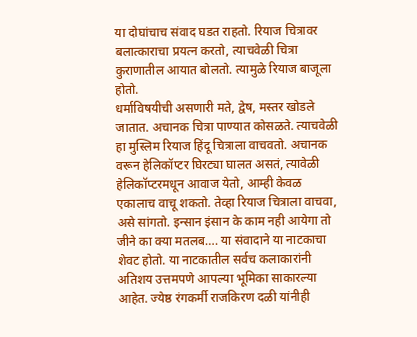या दोघांचाच संवाद घडत राहतो. रियाज चित्रावर बलात्काराचा प्रयत्न करतो, त्याचवेळी चित्रा कुराणातील आयात बोलतो. त्यामुळे रियाज बाजूला होतो.
धर्माविषयीची असणारी मते, द्वेष, मस्तर खोडले जातात. अचानक चित्रा पाण्यात कोसळते. त्याचवेळी हा मुस्लिम रियाज हिंदू चित्राला वाचवतो. अचानक वरून हेलिकॉप्टर घिरट्या घालत असतं, त्यावेळी हेलिकॉप्टरमधून आवाज येतो, आम्ही केवळ एकालाच वाचू शकतो. तेव्हा रियाज चित्राला वाचवा, असे सांगतो. इन्सान इंसान के काम नही आयेगा तो जीने का क्या मतलब…. या संवादाने या नाटकाचा शेवट होतो. या नाटकातील सर्वच कलाकारांनी अतिशय उत्तमपणे आपल्या भूमिका साकारल्या आहेत. ज्येष्ठ रंगकर्मी राजकिरण दळी यांनीही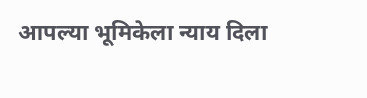आपल्या भूमिकेला न्याय दिला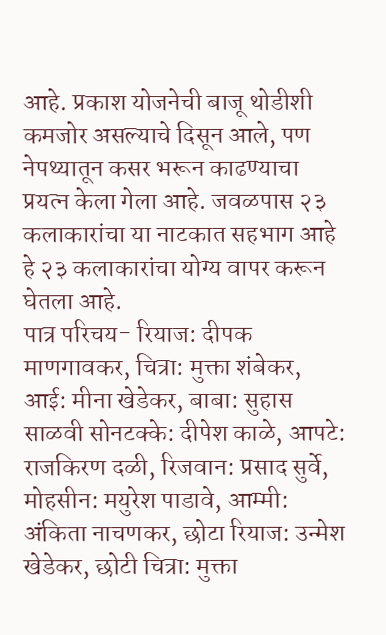आहे. प्रकाश योजनेची बाजू थोडीशी कमजोर असल्याचे दिसून आले, पण नेपथ्यातून कसर भरून काढण्याचा प्रयत्न केला गेला आहे. जवळपास २३ कलाकारांचा या नाटकात सहभाग आहे हे २३ कलाकारांचा योग्य वापर करून घेतला आहे.
पात्र परिचय- रियाज: दीपक माणगावकर, चित्रा: मुक्ता शंबेकर, आई: मीना खेडेकर, बाबा: सुहास साळवी सोनटक्के: दीपेश काळे, आपटे: राजकिरण दळी, रिजवान: प्रसाद सुर्वे, मोहसीन: मयुरेश पाडावे, आम्मी: अंकिता नाचणकर, छोटा रियाज: उन्मेश खेडेकर, छोटी चित्रा: मुक्ता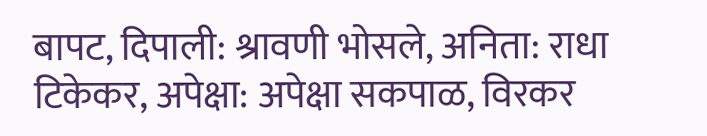बापट, दिपाली: श्रावणी भोसले, अनिता: राधा टिकेकर, अपेक्षा: अपेक्षा सकपाळ, विरकर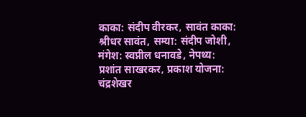काका: संदीप वीरकर, सावंत काका: श्रीधर सावंत, सम्या: संदीप जोशी, मंगेश: स्वप्नील धनावडे, नेपथ्य: प्रशांत साखरकर, प्रकाश योजना: चंद्रशेखर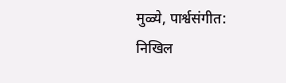मुळ्ये, पार्श्वसंगीत: निखिल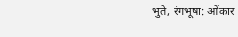भुते, रंगभूषा: ओंकार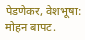पेडणेकर, वेशभूषा: मोहन बापट.